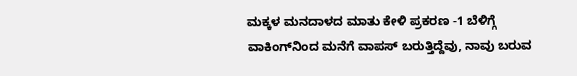ಮಕ್ಕಳ ಮನದಾಳದ ಮಾತು ಕೇಳಿ ಪ್ರಕರಣ -1 ಬೆಳಿಗ್ಗೆ ವಾಕಿಂಗ್‌ನಿಂದ ಮನೆಗೆ ವಾಪಸ್ ಬರುತ್ತಿದ್ದೆವು, ನಾವು ಬರುವ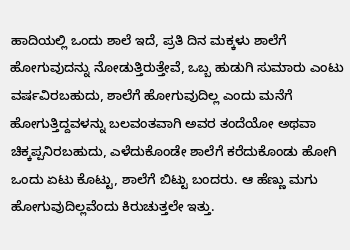ಹಾದಿಯಲ್ಲಿ ಒಂದು ಶಾಲೆ ಇದೆ, ಪ್ರತಿ ದಿನ ಮಕ್ಕಳು ಶಾಲೆಗೆ ಹೋಗುವುದನ್ನು ನೋಡುತ್ತಿರುತ್ತೇವೆ, ಒಬ್ಬ ಹುಡುಗಿ ಸುಮಾರು ಎಂಟು ವರ್ಷವಿರಬಹುದು, ಶಾಲೆಗೆ ಹೋಗುವುದಿಲ್ಲ ಎಂದು ಮನೆಗೆ ಹೋಗುತ್ತಿದ್ದವಳನ್ನು ಬಲವಂತವಾಗಿ ಅವರ ತಂದೆಯೋ ಅಥವಾ ಚಿಕ್ಕಪ್ಪನಿರಬಹುದು, ಎಳೆದುಕೊಂಡೇ ಶಾಲೆಗೆ ಕರೆದುಕೊಂಡು ಹೋಗಿ ಒಂದು ಏಟು ಕೊಟ್ಟು, ಶಾಲೆಗೆ ಬಿಟ್ಟು ಬಂದರು. ಆ ಹೆಣ್ಣು ಮಗು ಹೋಗುವುದಿಲ್ಲವೆಂದು ಕಿರುಚುತ್ತಲೇ ಇತ್ತು.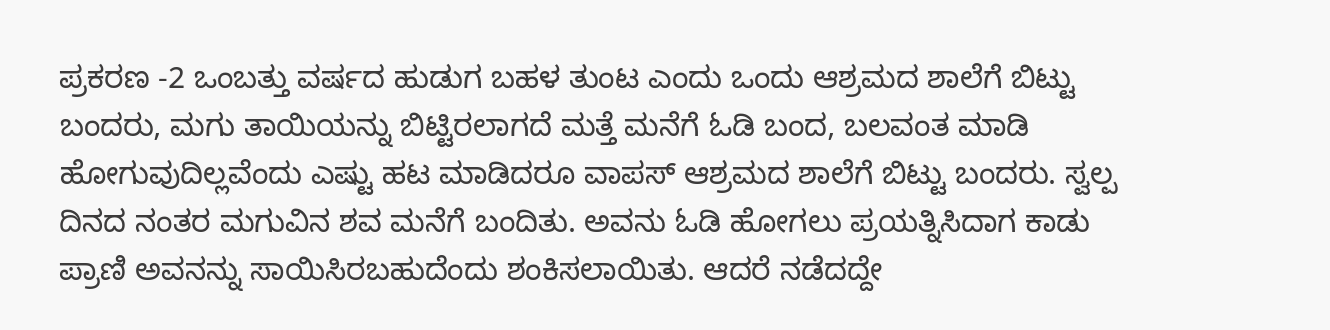ಪ್ರಕರಣ -2 ಒಂಬತ್ತು ವರ್ಷದ ಹುಡುಗ ಬಹಳ ತುಂಟ ಎಂದು ಒಂದು ಆಶ್ರಮದ ಶಾಲೆಗೆ ಬಿಟ್ಟು ಬಂದರು, ಮಗು ತಾಯಿಯನ್ನು ಬಿಟ್ಟಿರಲಾಗದೆ ಮತ್ತೆ ಮನೆಗೆ ಓಡಿ ಬಂದ, ಬಲವಂತ ಮಾಡಿ ಹೋಗುವುದಿಲ್ಲವೆಂದು ಎಷ್ಟು ಹಟ ಮಾಡಿದರೂ ವಾಪಸ್ ಆಶ್ರಮದ ಶಾಲೆಗೆ ಬಿಟ್ಟು ಬಂದರು. ಸ್ವಲ್ಪ ದಿನದ ನಂತರ ಮಗುವಿನ ಶವ ಮನೆಗೆ ಬಂದಿತು. ಅವನು ಓಡಿ ಹೋಗಲು ಪ್ರಯತ್ನಿಸಿದಾಗ ಕಾಡು ಪ್ರಾಣಿ ಅವನನ್ನು ಸಾಯಿಸಿರಬಹುದೆಂದು ಶಂಕಿಸಲಾಯಿತು. ಆದರೆ ನಡೆದದ್ದೇ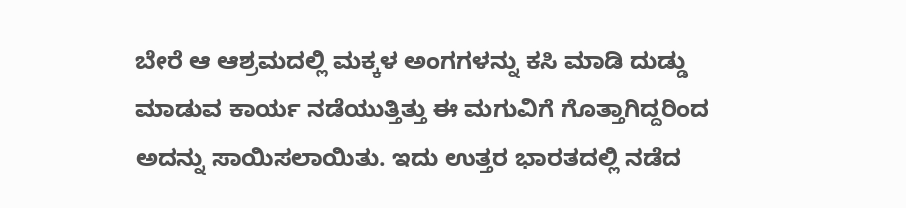ಬೇರೆ ಆ ಆಶ್ರಮದಲ್ಲಿ ಮಕ್ಕಳ ಅಂಗಗಳನ್ನು ಕಸಿ ಮಾಡಿ ದುಡ್ಡು ಮಾಡುವ ಕಾರ್ಯ ನಡೆಯುತ್ತಿತ್ತು ಈ ಮಗುವಿಗೆ ಗೊತ್ತಾಗಿದ್ದರಿಂದ ಅದನ್ನು ಸಾಯಿಸಲಾಯಿತು. ಇದು ಉತ್ತರ ಭಾರತದಲ್ಲಿ ನಡೆದ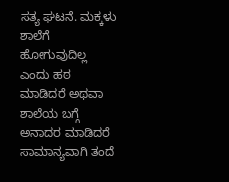ಸತ್ಯ ಘಟನೆ. ಮಕ್ಕಳು ಶಾಲೆಗೆ ಹೋಗುವುದಿಲ್ಲ ಎಂದು ಹಠ ಮಾಡಿದರೆ ಅಥವಾ ಶಾಲೆಯ ಬಗ್ಗೆ ಅನಾದರ ಮಾಡಿದರೆ ಸಾಮಾನ್ಯವಾಗಿ ತಂದೆ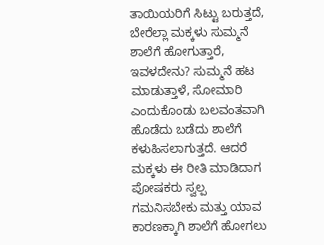ತಾಯಿಯರಿಗೆ ಸಿಟ್ಟು ಬರುತ್ತದೆ, ಬೇರೆಲ್ಲಾ ಮಕ್ಕಳು ಸುಮ್ಮನೆ ಶಾಲೆಗೆ ಹೋಗುತ್ತಾರೆ, ಇವಳದೇನು? ಸುಮ್ಮನೆ ಹಟ ಮಾಡುತ್ತಾಳೆ, ಸೋಮಾರಿ ಎಂದುಕೊಂಡು ಬಲವಂತವಾಗಿ ಹೊಡೆದು ಬಡೆದು ಶಾಲೆಗೆ ಕಳುಹಿಸಲಾಗುತ್ತದೆ. ಆದರೆ ಮಕ್ಕಳು ಈ ರೀತಿ ಮಾಡಿದಾಗ ಪೋಷಕರು ಸ್ವಲ್ಪ ಗಮನಿಸಬೇಕು ಮತ್ತು ಯಾವ ಕಾರಣಕ್ಕಾಗಿ ಶಾಲೆಗೆ ಹೋಗಲು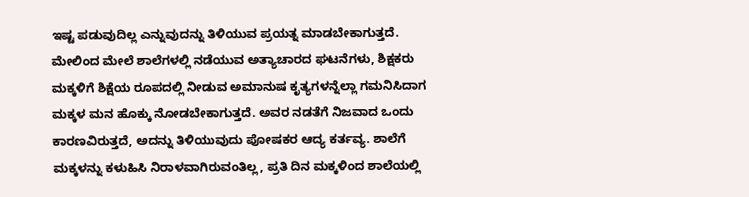ಇಷ್ಟ ಪಡುವುದಿಲ್ಲ ಎನ್ನುವುದನ್ನು ತಿಳಿಯುವ ಪ್ರಯತ್ನ ಮಾಡಬೇಕಾಗುತ್ತದೆ. ಮೇಲಿಂದ ಮೇಲೆ ಶಾಲೆಗಳಲ್ಲಿ ನಡೆಯುವ ಅತ್ಯಾಚಾರದ ಘಟನೆಗಳು, ಶಿಕ್ಷಕರು ಮಕ್ಕಳಿಗೆ ಶಿಕ್ಷೆಯ ರೂಪದಲ್ಲಿ ನೀಡುವ ಅಮಾನುಷ ಕೃತ್ಯಗಳನ್ನೆಲ್ಲಾ ಗಮನಿಸಿದಾಗ ಮಕ್ಕಳ ಮನ ಹೊಕ್ಕು ನೋಡಬೇಕಾಗುತ್ತದೆ. ಅವರ ನಡತೆಗೆ ನಿಜವಾದ ಒಂದು ಕಾರಣವಿರುತ್ತದೆ, ಅದನ್ನು ತಿಳಿಯುವುದು ಪೋಷಕರ ಆದ್ಯ ಕರ್ತವ್ಯ. ಶಾಲೆಗೆ ಮಕ್ಕಳನ್ನು ಕಳುಹಿಸಿ ನಿರಾಳವಾಗಿರುವಂತಿಲ್ಲ, ಪ್ರತಿ ದಿನ ಮಕ್ಕಳಿಂದ ಶಾಲೆಯಲ್ಲಿ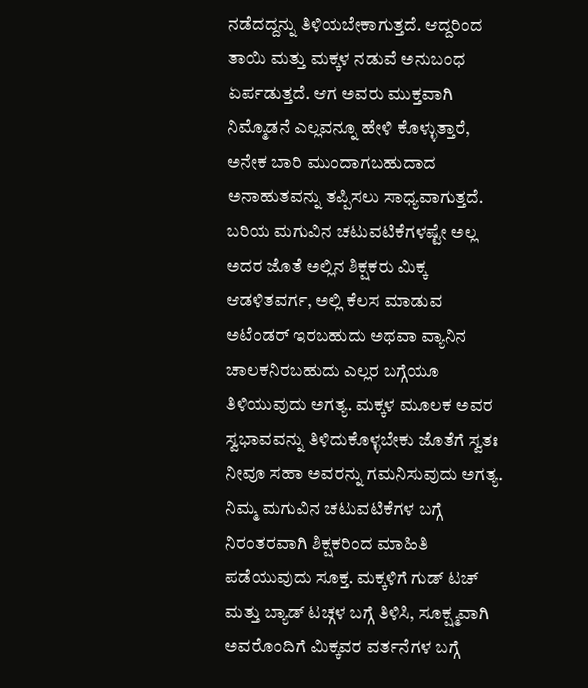ನಡೆದದ್ದನ್ನು ತಿಳಿಯಬೇಕಾಗುತ್ತದೆ. ಆದ್ದರಿಂದ ತಾಯಿ ಮತ್ತು ಮಕ್ಕಳ ನಡುವೆ ಅನುಬಂಧ ಏರ್ಪಡುತ್ತದೆ. ಆಗ ಅವರು ಮುಕ್ತವಾಗಿ ನಿಮ್ಮೊಡನೆ ಎಲ್ಲವನ್ನೂ ಹೇಳಿ ಕೊಳ್ಳುತ್ತಾರೆ, ಅನೇಕ ಬಾರಿ ಮುಂದಾಗಬಹುದಾದ ಅನಾಹುತವನ್ನು ತಪ್ಪಿಸಲು ಸಾಧ್ಯವಾಗುತ್ತದೆ. ಬರಿಯ ಮಗುವಿನ ಚಟುವಟಿಕೆಗಳಷ್ಟೇ ಅಲ್ಲ ಅದರ ಜೊತೆ ಅಲ್ಲಿನ ಶಿಕ್ಷಕರು ಮಿಕ್ಕ ಆಡಳಿತವರ್ಗ, ಅಲ್ಲಿ ಕೆಲಸ ಮಾಡುವ ಅಟೆಂಡರ್ ಇರಬಹುದು ಅಥವಾ ವ್ಯಾನಿನ ಚಾಲಕನಿರಬಹುದು ಎಲ್ಲರ ಬಗ್ಗೆಯೂ ತಿಳಿಯುವುದು ಅಗತ್ಯ. ಮಕ್ಕಳ ಮೂಲಕ ಅವರ ಸ್ವಭಾವವನ್ನು ತಿಳಿದುಕೊಳ್ಳಬೇಕು ಜೊತೆಗೆ ಸ್ವತಃ ನೀವೂ ಸಹಾ ಅವರನ್ನು ಗಮನಿಸುವುದು ಅಗತ್ಯ. ನಿಮ್ಮ ಮಗುವಿನ ಚಟುವಟಿಕೆಗಳ ಬಗ್ಗೆ ನಿರಂತರವಾಗಿ ಶಿಕ್ಷಕರಿಂದ ಮಾಹಿತಿ ಪಡೆಯುವುದು ಸೂಕ್ತ. ಮಕ್ಕಳಿಗೆ ಗುಡ್ ಟಚ್ ಮತ್ತು ಬ್ಯಾಡ್ ಟಚ್ಗಳ ಬಗ್ಗೆ ತಿಳಿಸಿ, ಸೂಕ್ಷ್ಮವಾಗಿ ಅವರೊಂದಿಗೆ ಮಿಕ್ಕವರ ವರ್ತನೆಗಳ ಬಗ್ಗೆ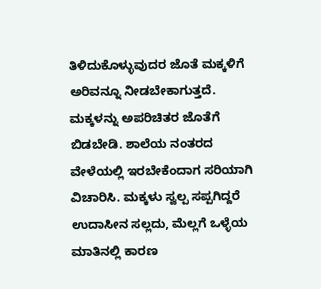ತಿಳಿದುಕೊಳ್ಳುವುದರ ಜೊತೆ ಮಕ್ಕಳಿಗೆ ಅರಿವನ್ನೂ ನೀಡಬೇಕಾಗುತ್ತದೆ. ಮಕ್ಕಳನ್ನು ಅಪರಿಚಿತರ ಜೊತೆಗೆ ಬಿಡಬೇಡಿ. ಶಾಲೆಯ ನಂತರದ ವೇಳೆಯಲ್ಲಿ ಇರಬೇಕೆಂದಾಗ ಸರಿಯಾಗಿ ವಿಚಾರಿಸಿ. ಮಕ್ಕಳು ಸ್ವಲ್ಪ ಸಪ್ಪಗಿದ್ದರೆ ಉದಾಸೀನ ಸಲ್ಲದು, ಮೆಲ್ಲಗೆ ಒಳ್ಳೆಯ ಮಾತಿನಲ್ಲಿ ಕಾರಣ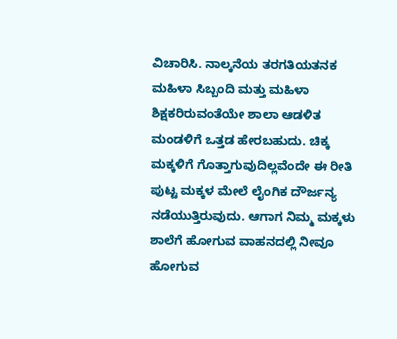ವಿಚಾರಿಸಿ. ನಾಲ್ಕನೆಯ ತರಗತಿಯತನಕ ಮಹಿಳಾ ಸಿಬ್ಬಂದಿ ಮತ್ತು ಮಹಿಳಾ ಶಿಕ್ಷಕರಿರುವಂತೆಯೇ ಶಾಲಾ ಆಡಳಿತ ಮಂಡಳಿಗೆ ಒತ್ತಡ ಹೇರಬಹುದು. ಚಿಕ್ಕ ಮಕ್ಕಳಿಗೆ ಗೊತ್ತಾಗುವುದಿಲ್ಲವೆಂದೇ ಈ ರೀತಿ ಪುಟ್ಟ ಮಕ್ಕಳ ಮೇಲೆ ಲೈಂಗಿಕ ದೌರ್ಜನ್ಯ ನಡೆಯುತ್ತಿರುವುದು. ಆಗಾಗ ನಿಮ್ಮ ಮಕ್ಕಳು ಶಾಲೆಗೆ ಹೋಗುವ ವಾಹನದಲ್ಲಿ ನೀವೂ ಹೋಗುವ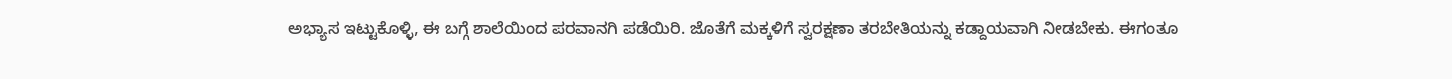ಅಭ್ಯಾಸ ಇಟ್ಟುಕೊಳ್ಳಿ, ಈ ಬಗ್ಗೆ ಶಾಲೆಯಿಂದ ಪರವಾನಗಿ ಪಡೆಯಿರಿ. ಜೊತೆಗೆ ಮಕ್ಕಳಿಗೆ ಸ್ವರಕ್ಷಣಾ ತರಬೇತಿಯನ್ನು ಕಡ್ದಾಯವಾಗಿ ನೀಡಬೇಕು. ಈಗಂತೂ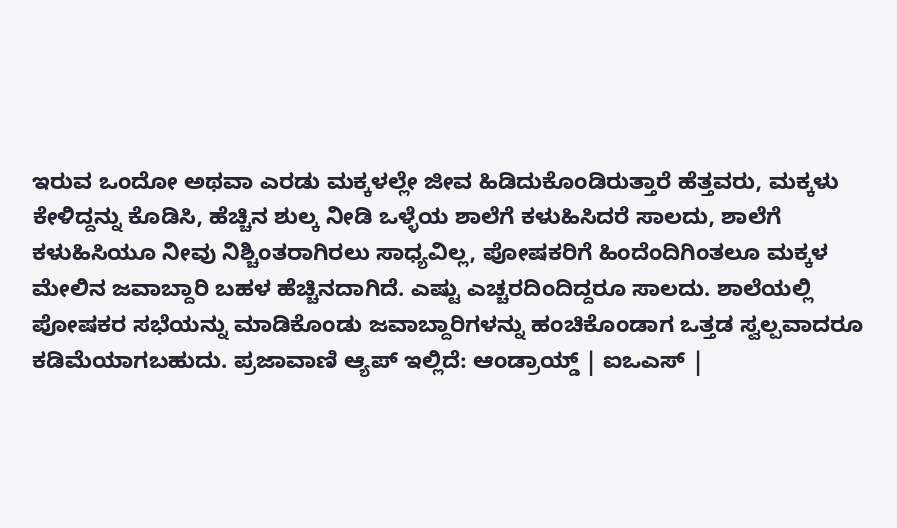ಇರುವ ಒಂದೋ ಅಥವಾ ಎರಡು ಮಕ್ಕಳಲ್ಲೇ ಜೀವ ಹಿಡಿದುಕೊಂಡಿರುತ್ತಾರೆ ಹೆತ್ತವರು, ಮಕ್ಕಳು ಕೇಳಿದ್ದನ್ನು ಕೊಡಿಸಿ, ಹೆಚ್ಚಿನ ಶುಲ್ಕ ನೀಡಿ ಒಳ್ಳೆಯ ಶಾಲೆಗೆ ಕಳುಹಿಸಿದರೆ ಸಾಲದು, ಶಾಲೆಗೆ ಕಳುಹಿಸಿಯೂ ನೀವು ನಿಶ್ಚಿಂತರಾಗಿರಲು ಸಾಧ್ಯವಿಲ್ಲ, ಪೋಷಕರಿಗೆ ಹಿಂದೆಂದಿಗಿಂತಲೂ ಮಕ್ಕಳ ಮೇಲಿನ ಜವಾಬ್ದಾರಿ ಬಹಳ ಹೆಚ್ಚಿನದಾಗಿದೆ. ಎಷ್ಟು ಎಚ್ಚರದಿಂದಿದ್ದರೂ ಸಾಲದು. ಶಾಲೆಯಲ್ಲಿ ಪೋಷಕರ ಸಭೆಯನ್ನು ಮಾಡಿಕೊಂಡು ಜವಾಬ್ದಾರಿಗಳನ್ನು ಹಂಚಿಕೊಂಡಾಗ ಒತ್ತಡ ಸ್ವಲ್ಪವಾದರೂ ಕಡಿಮೆಯಾಗಬಹುದು. ಪ್ರಜಾವಾಣಿ ಆ್ಯಪ್ ಇಲ್ಲಿದೆ: ಆಂಡ್ರಾಯ್ಡ್ | ಐಒಎಸ್ |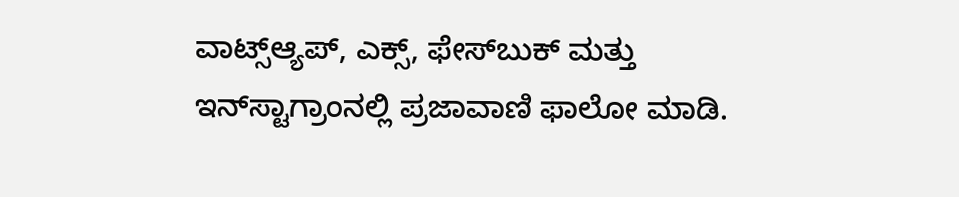ವಾಟ್ಸ್ಆ್ಯಪ್, ಎಕ್ಸ್, ಫೇಸ್‌ಬುಕ್ ಮತ್ತು ಇನ್‌ಸ್ಟಾಗ್ರಾಂನಲ್ಲಿ ಪ್ರಜಾವಾಣಿ ಫಾಲೋ ಮಾಡಿ.